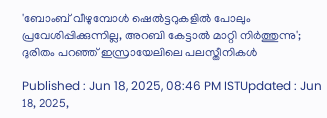'ബോംബ് വീഴുമ്പോള്‍ ഷെൽട്ടറുകളിൽ പോലും പ്രവേശിപ്പിക്കുന്നില്ല, അറബി കേട്ടാൽ മാറ്റി നിർത്തുന്നു'; ദുരിതം പറഞ്ഞ് ഇസ്രായേലിലെ പലസ്തീനികൾ

Published : Jun 18, 2025, 08:46 PM ISTUpdated : Jun 18, 2025,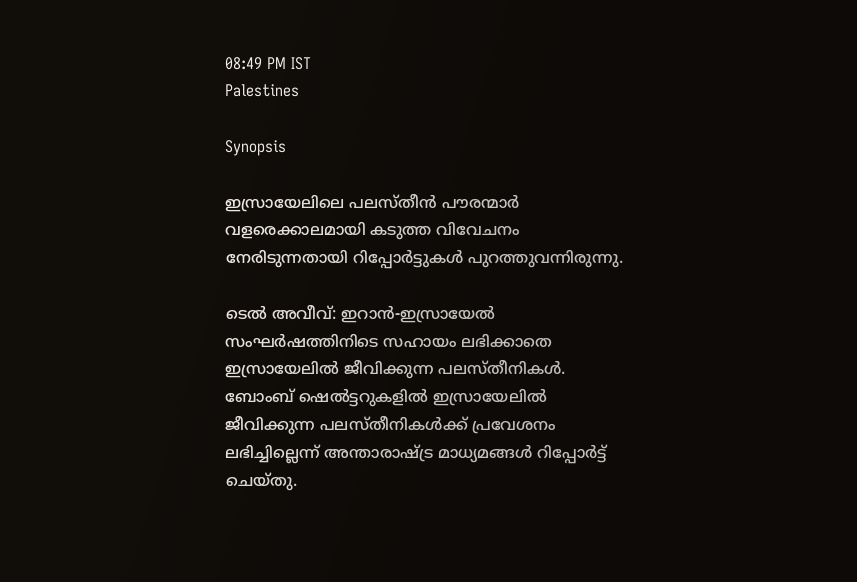08:49 PM IST
Palestines

Synopsis

ഇസ്രായേലിലെ പലസ്തീൻ പൗരന്മാർ വളരെക്കാലമായി കടുത്ത വിവേചനം നേരിടുന്നതായി റിപ്പോർട്ടുകൾ പുറത്തുവന്നിരുന്നു.

ടെൽ അവീവ്: ഇറാൻ-ഇസ്രായേൽ സംഘർഷത്തിനിടെ സഹായം ലഭിക്കാതെ ഇസ്രായേലിൽ ജീവിക്കുന്ന പലസ്തീനികൾ. ബോംബ് ഷെൽട്ടറുകളിൽ ഇസ്രായേലിൽ ജീവിക്കുന്ന പലസ്തീനികൾക്ക് പ്രവേശനം ലഭിച്ചില്ലെന്ന് അന്താരാഷ്ട്ര മാധ്യമങ്ങൾ റിപ്പോർട്ട് ചെയ്തു.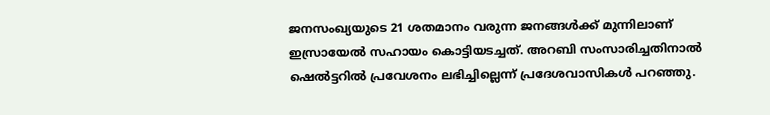ജനസംഖ്യയുടെ 21 ശതമാനം വരുന്ന ജനങ്ങൾക്ക് മുന്നിലാണ് ഇസ്രായേൽ സഹായം കൊട്ടിയടച്ചത്. അറബി സംസാരിച്ചതിനാൽ ഷെൽട്ടറിൽ പ്രവേശനം ലഭിച്ചില്ലെന്ന് പ്രദേശവാസികൾ പറഞ്ഞു.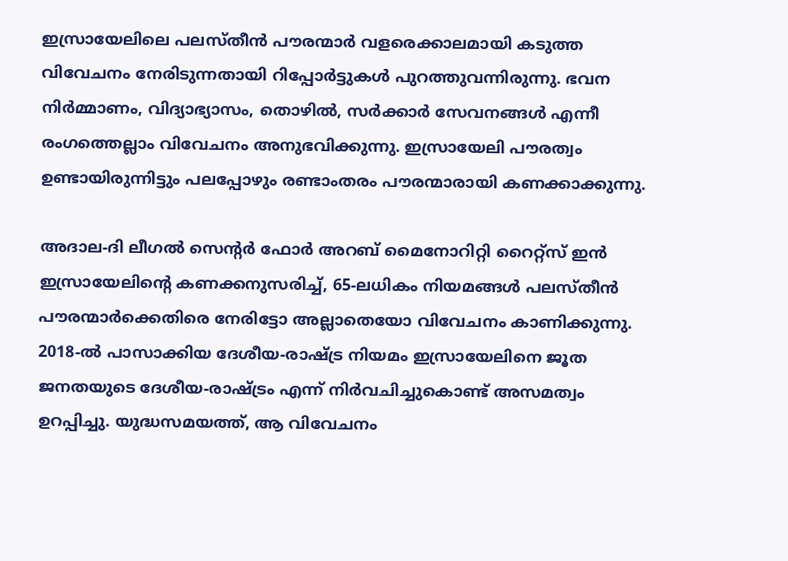ഇസ്രായേലിലെ പലസ്തീൻ പൗരന്മാർ വളരെക്കാലമായി കടുത്ത വിവേചനം നേരിടുന്നതായി റിപ്പോർട്ടുകൾ പുറത്തുവന്നിരുന്നു. ഭവന നിർമ്മാണം, വിദ്യാഭ്യാസം, തൊഴിൽ, സർക്കാർ സേവനങ്ങൾ എന്നീ രംഗത്തെല്ലാം വിവേചനം അനുഭവിക്കുന്നു. ഇസ്രായേലി പൗരത്വം ഉണ്ടായിരുന്നിട്ടും പലപ്പോഴും രണ്ടാംതരം പൗരന്മാരായി കണക്കാക്കുന്നു.

അദാല-ദി ലീഗൽ സെന്റർ ഫോർ അറബ് മൈനോറിറ്റി റൈറ്റ്സ് ഇൻ ഇസ്രായേലിന്റെ കണക്കനുസരിച്ച്, 65-ലധികം നിയമങ്ങൾ പലസ്തീൻ പൗരന്മാർക്കെതിരെ നേരിട്ടോ അല്ലാതെയോ വിവേചനം കാണിക്കുന്നു. 2018-ൽ പാസാക്കിയ ദേശീയ-രാഷ്ട്ര നിയമം ഇസ്രായേലിനെ ജൂത ജനതയുടെ ദേശീയ-രാഷ്ട്രം എന്ന് നിർവചിച്ചുകൊണ്ട് അസമത്വം ഉറപ്പിച്ചു. യുദ്ധസമയത്ത്, ആ വിവേചനം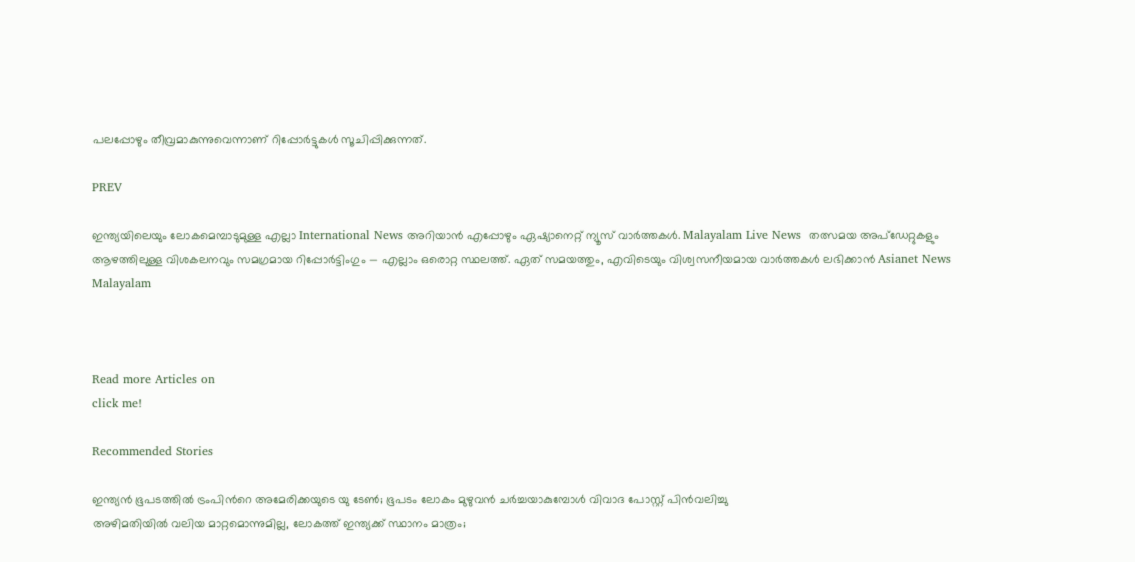പലപ്പോഴും തീവ്രമാകുന്നുവെന്നാണ് റിപ്പോർട്ടുകൾ സൂചിപ്പിക്കുന്നത്.

PREV

ഇന്ത്യയിലെയും ലോകമെമ്പാടുമുള്ള എല്ലാ International News അറിയാൻ എപ്പോഴും ഏഷ്യാനെറ്റ് ന്യൂസ് വാർത്തകൾ. Malayalam Live News  തത്സമയ അപ്‌ഡേറ്റുകളും ആഴത്തിലുള്ള വിശകലനവും സമഗ്രമായ റിപ്പോർട്ടിംഗും — എല്ലാം ഒരൊറ്റ സ്ഥലത്ത്. ഏത് സമയത്തും, എവിടെയും വിശ്വസനീയമായ വാർത്തകൾ ലഭിക്കാൻ Asianet News Malayalam



Read more Articles on
click me!

Recommended Stories

ഇന്ത്യൻ ഭൂപടത്തിൽ ട്രംപിന്‍റെ അമേരിക്കയുടെ യു ടേൺ; ഭൂപടം ലോകം മുഴുവൻ ചർച്ചയാകുമ്പോൾ വിവാദ പോസ്റ്റ് പിൻവലിച്ചു
അഴിമതിയിൽ വലിയ മാറ്റമൊന്നുമില്ല, ലോകത്ത് ഇന്ത്യക്ക് സ്ഥാനം മാത്രം;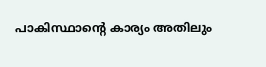പാകിസ്ഥാന്‍റെ കാര്യം അതിലും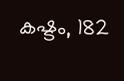കഷ്ടം, 182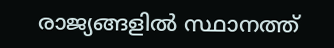രാജ്യങ്ങളിൽ സ്ഥാനത്ത്